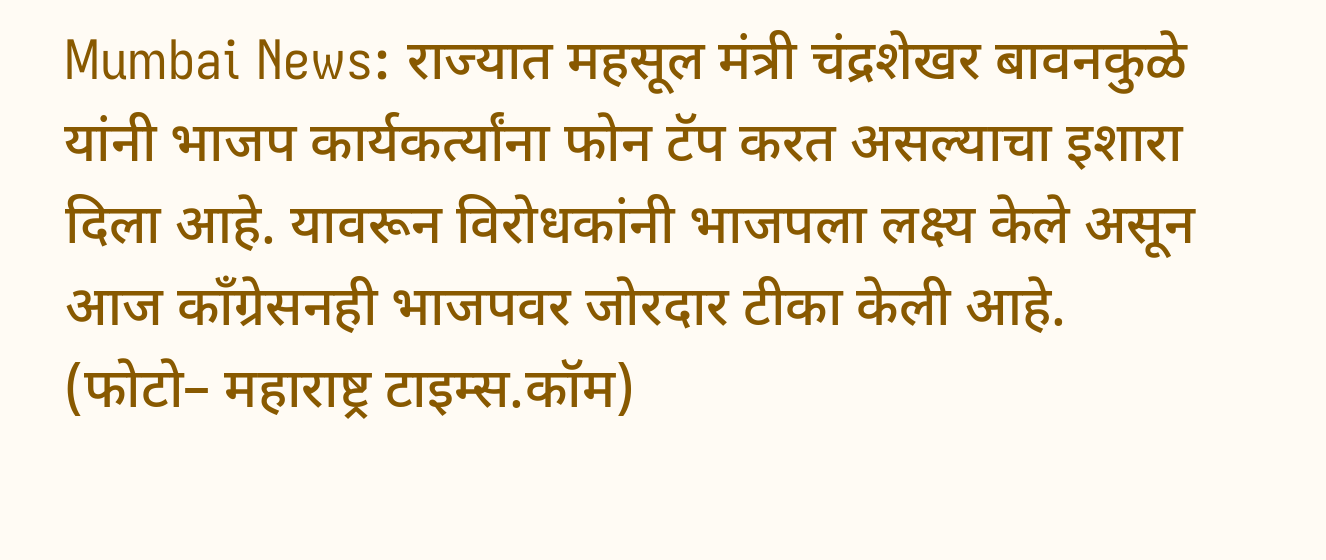Mumbai News: राज्यात महसूल मंत्री चंद्रशेखर बावनकुळे यांनी भाजप कार्यकर्त्यांना फोन टॅप करत असल्याचा इशारा दिला आहे. यावरून विरोधकांनी भाजपला लक्ष्य केले असून आज काँग्रेसनही भाजपवर जोरदार टीका केली आहे.
(फोटो– महाराष्ट्र टाइम्स.कॉम)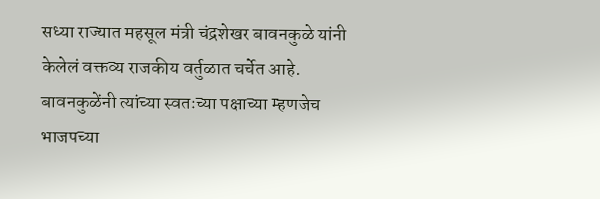सध्या राज्यात महसूल मंत्री चंद्रशेखर बावनकुळे यांनी केलेलं वक्तव्य राजकीय वर्तुळात चर्चेत आहे. बावनकुळेंनी त्यांच्या स्वतःच्या पक्षाच्या म्हणजेच भाजपच्या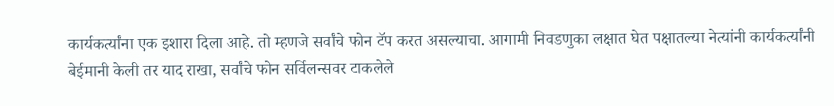कार्यकर्त्यांना एक इशारा दिला आहे. तो म्हणजे सर्वांचे फोन टॅप करत असल्याचा. आगामी निवडणुका लक्षात घेत पक्षातल्या नेत्यांनी कार्यकर्त्यांनी बेईमानी केली तर याद राखा, सर्वांचे फोन सर्विलन्सवर टाकलेले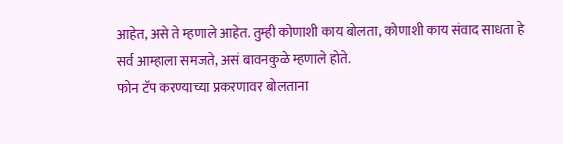आहेत, असे ते म्हणाले आहेत. तुम्ही कोणाशी काय बोलता, कोणाशी काय संवाद साधता हे सर्व आम्हाला समजते, असं बावनकुळे म्हणाले होते.
फोन टॅप करण्याच्या प्रकरणावर बोलताना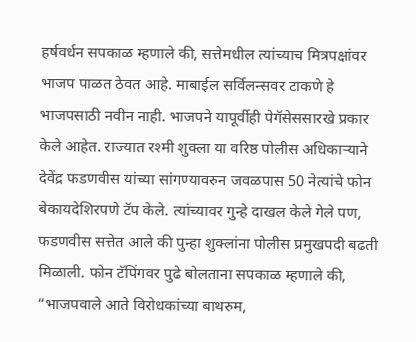हर्षवर्धन सपकाळ म्हणाले की, सत्तेमधील त्यांच्याच मित्रपक्षांवर भाजप पाळत ठेवत आहे. माबाईल सर्विलन्सवर टाकणे हे भाजपसाठी नवीन नाही. भाजपने यापूर्वीही पेगॅसेससारखे प्रकार केले आहेत. राज्यात रश्मी शुक्ला या वरिष्ठ पोलीस अधिकाऱ्याने देवेंद्र फडणवीस यांच्या सांगण्यावरुन जवळपास 50 नेत्यांचे फोन बेकायदेशिरपणे टॅप केले. त्यांच्यावर गुन्हे दाखल केले गेले पण, फडणवीस सत्तेत आले की पुन्हा शुक्लांना पोलीस प्रमुखपदी बढती मिळाली. फोन टॅपिंगवर पुढे बोलताना सपकाळ म्हणाले की, “भाजपवाले आते विरोधकांच्या बाथरुम,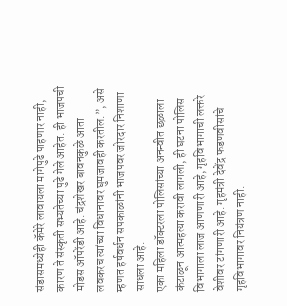संडासमध्येही कॅमेरे लावायला मागेपुढे पाहणार नाही, कारण ते संस्कृती सभ्यतेच्या पुढे गेले आहेत. ही भाजपची मोडस ऑपरेंडी आहे. चंद्रशेखर बावनकुळे आता लवकरच त्यांच्या विधानावर घुमजावही करतील.”, असे म्हणत हर्षवर्धन सपकाळांनी भाजपवर जोरदार निशाणा साधला आहे.
एका महिला डॉक्टरला पोलिसांच्या अनन्वीत छळाला कंटाळून आत्महत्या करावी लागली, ही घटना पोलिस विभागाला लाज आणणारी आहे, गृहविभागाची लक्तरे वेशीवर टांगणारी आहे. गृहमंत्री देवेंद्र फडणवीसांचे गृहविभागावर नियंत्रण नाही.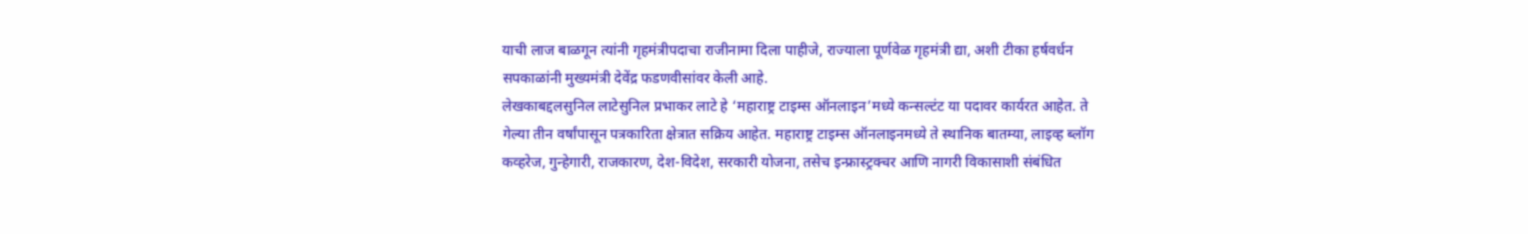याची लाज बाळगून त्यांनी गृहमंत्रीपदाचा राजीनामा दिला पाहीजे, राज्याला पूर्णवेळ गृहमंत्री द्या, अशी टीका हर्षवर्धन सपकाळांनी मुख्यमंत्री देवेंद्र फडणवीसांवर केली आहे.
लेखकाबद्दलसुनिल लाटेसुनिल प्रभाकर लाटे हे ‘महाराष्ट्र टाइम्स ऑनलाइन’मध्ये कन्सल्टंट या पदावर कार्यरत आहेत. ते गेल्या तीन वर्षांपासून पत्रकारिता क्षेत्रात सक्रिय आहेत. महाराष्ट्र टाइम्स ऑनलाइनमध्ये ते स्थानिक बातम्या, लाइव्ह ब्लॉग कव्हरेज, गुन्हेगारी, राजकारण, देश-विदेश, सरकारी योजना, तसेच इन्फ्रास्ट्रक्चर आणि नागरी विकासाशी संबंधित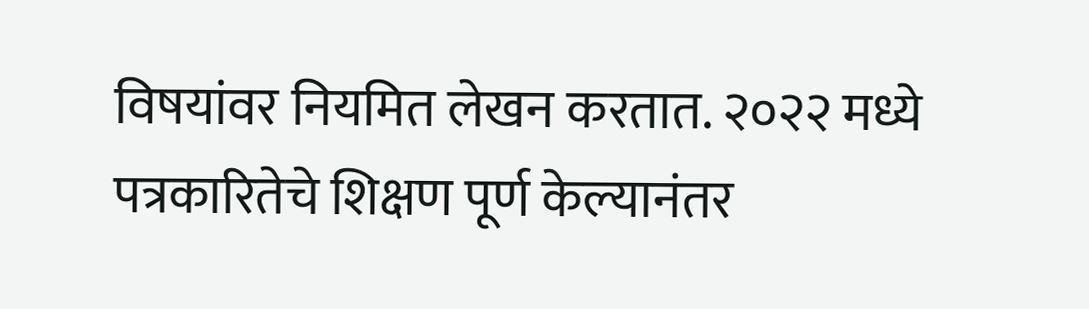विषयांवर नियमित लेखन करतात. २०२२ मध्ये पत्रकारितेचे शिक्षण पूर्ण केल्यानंतर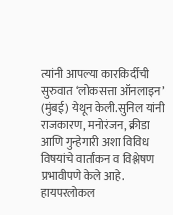त्यांनी आपल्या कारकिर्दीची सुरुवात ‘लोकसत्ता ऑनलाइन’ (मुंबई) येथून केली.सुनिल यांनी राजकारण, मनोरंजन, क्रीडा आणि गुन्हेगारी अशा विविध विषयांचे वार्तांकन व विश्लेषण प्रभावीपणे केले आहे. हायपरलोकल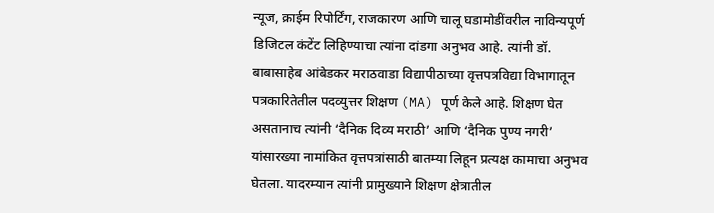न्यूज, क्राईम रिपोर्टिंग, राजकारण आणि चालू घडामोडींवरील नाविन्यपूर्ण डिजिटल कंटेंट लिहिण्याचा त्यांना दांडगा अनुभव आहे. त्यांनी डॉ. बाबासाहेब आंबेडकर मराठवाडा विद्यापीठाच्या वृत्तपत्रविद्या विभागातून पत्रकारितेतील पदव्युत्तर शिक्षण (MA) पूर्ण केले आहे. शिक्षण घेत असतानाच त्यांनी ‘दैनिक दिव्य मराठी’ आणि ‘दैनिक पुण्य नगरी’ यांसारख्या नामांकित वृत्तपत्रांसाठी बातम्या लिहून प्रत्यक्ष कामाचा अनुभव घेतला. यादरम्यान त्यांनी प्रामुख्याने शिक्षण क्षेत्रातील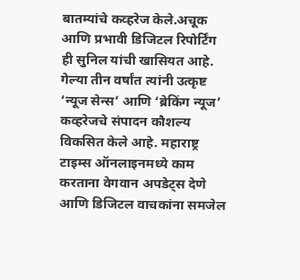बातम्यांचे कव्हरेज केले.अचूक आणि प्रभावी डिजिटल रिपोर्टिंग ही सुनिल यांची खासियत आहे. गेल्या तीन वर्षांत त्यांनी उत्कृष्ट ‘न्यूज सेन्स’ आणि ‘ब्रेकिंग न्यूज’ कव्हरेजचे संपादन कौशल्य विकसित केले आहे. महाराष्ट्र टाइम्स ऑनलाइनमध्ये काम करताना वेगवान अपडेट्स देणे आणि डिजिटल वाचकांना समजेल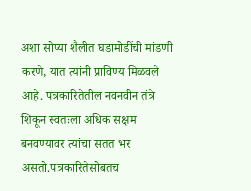अशा सोप्या शैलीत घडामोडींची मांडणी करणे, यात त्यांनी प्राविण्य मिळवले आहे. पत्रकारितेतील नवनवीन तंत्रे शिकून स्वतःला अधिक सक्षम बनवण्यावर त्यांचा सतत भर असतो.पत्रकारितेसोबतच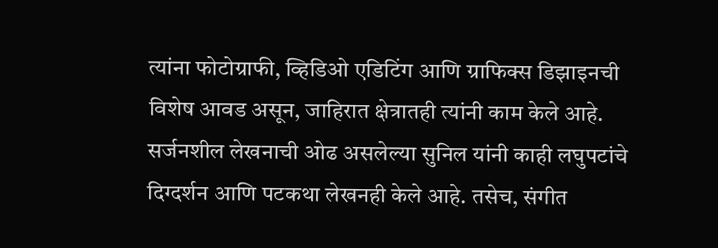त्यांना फोटोग्राफी, व्हिडिओ एडिटिंग आणि ग्राफिक्स डिझाइनची विशेष आवड असून, जाहिरात क्षेत्रातही त्यांनी काम केले आहे. सर्जनशील लेखनाची ओढ असलेल्या सुनिल यांनी काही लघुपटांचे दिग्दर्शन आणि पटकथा लेखनही केले आहे. तसेच, संगीत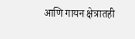आणि गायन क्षेत्रातही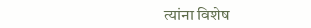त्यांना विशेष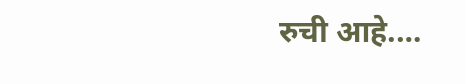रुची आहे.…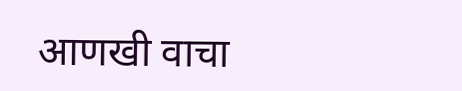आणखी वाचा